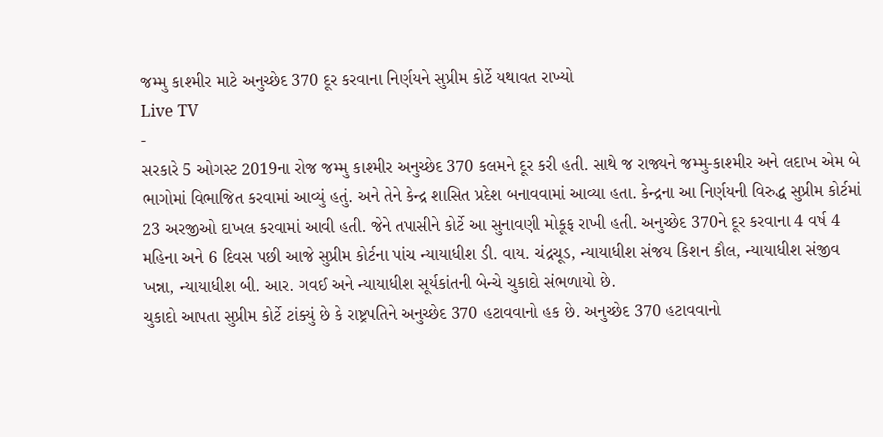જમ્મુ કાશ્મીર માટે અનુચ્છેદ 370 દૂર કરવાના નિર્ણયને સુપ્રીમ કોર્ટે યથાવત રાખ્યો
Live TV
-
સરકારે 5 ઓગસ્ટ 2019ના રોજ જમ્મુ કાશ્મીર અનુચ્છેદ 370 કલમને દૂર કરી હતી. સાથે જ રાજ્યને જમ્મુ-કાશ્મીર અને લદાખ એમ બે ભાગોમાં વિભાજિત કરવામાં આવ્યું હતું. અને તેને કેન્દ્ર શાસિત પ્રદેશ બનાવવામાં આવ્યા હતા. કેન્દ્રના આ નિર્ણયની વિરુદ્ધ સુપ્રીમ કોર્ટમાં 23 અરજીઓ દાખલ કરવામાં આવી હતી. જેને તપાસીને કોર્ટે આ સુનાવણી મોકૂફ રાખી હતી. અનુચ્છેદ 370ને દૂર કરવાના 4 વર્ષ 4 મહિના અને 6 દિવસ પછી આજે સુપ્રીમ કોર્ટના પાંચ ન્યાયાધીશ ડી. વાય. ચંદ્રચૂડ, ન્યાયાધીશ સંજય કિશન કૌલ, ન્યાયાધીશ સંજીવ ખન્ના, ન્યાયાધીશ બી. આર. ગવઈ અને ન્યાયાધીશ સૂર્યકાંતની બેન્ચે ચુકાદો સંભળાયો છે.
ચુકાદો આપતા સુપ્રીમ કોર્ટે ટાંક્યું છે કે રાષ્ટ્રપતિને અનુચ્છેદ 370 હટાવવાનો હક છે. અનુચ્છેદ 370 હટાવવાનો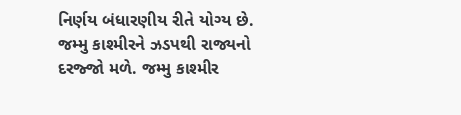નિર્ણય બંધારણીય રીતે યોગ્ય છે. જમ્મુ કાશ્મીરને ઝડપથી રાજ્યનો દરજ્જો મળે. જમ્મુ કાશ્મીર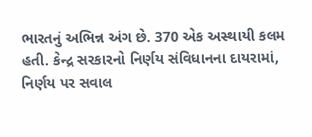ભારતનું અભિન્ન અંગ છે. 370 એક અસ્થાયી કલમ હતી. કેન્દ્ર સરકારનો નિર્ણય સંવિધાનના દાયરામાં, નિર્ણય પર સવાલ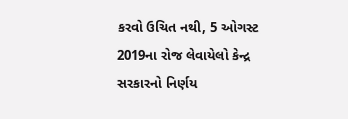કરવો ઉચિત નથી, 5 ઓગસ્ટ 2019ના રોજ લેવાયેલો કેન્દ્ર સરકારનો નિર્ણય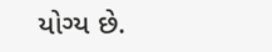યોગ્ય છે.